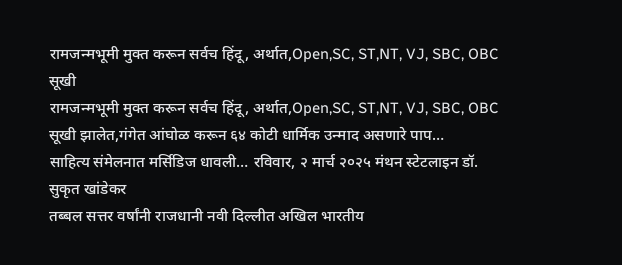रामजन्मभूमी मुक्त करून सर्वच हिंदू, अर्थात,Open,SC, ST,NT, VJ, SBC, OBC सूखी
रामजन्मभूमी मुक्त करून सर्वच हिंदू, अर्थात,Open,SC, ST,NT, VJ, SBC, OBC सूखी झालेत,गंगेत आंघोळ करून ६४ कोटी धार्मिक उन्माद असणारे पाप…
साहित्य संमेलनात मर्सिडिज धावली… रविवार, २ मार्च २०२५ मंथन स्टेटलाइन डॉ. सुकृत खांडेकर
तब्बल सत्तर वर्षांनी राजधानी नवी दिल्लीत अखिल भारतीय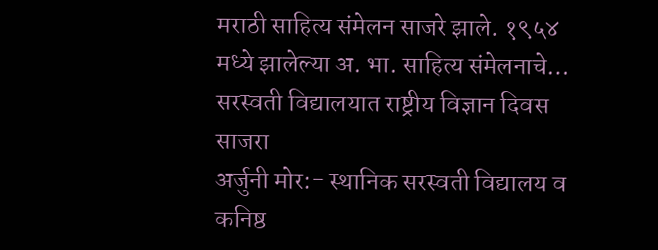मराठी साहित्य संमेलन साजरे झाले. १९५४ मध्ये झालेल्या अ. भा. साहित्य संमेलनाचे…
सरस्वती विद्यालयात राष्ट्रीय विज्ञान दिवस साजरा
अर्जुनी मोर:- स्थानिक सरस्वती विद्यालय व कनिष्ठ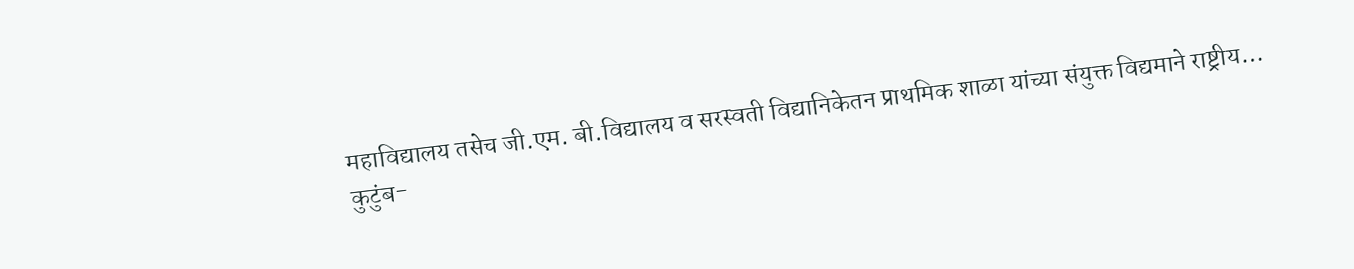महाविद्यालय तसेच जी.एम. बी.विद्यालय व सरस्वती विद्यानिकेतन प्राथमिक शाळा यांच्या संयुक्त विद्यमाने राष्ट्रीय…
कुटुंब-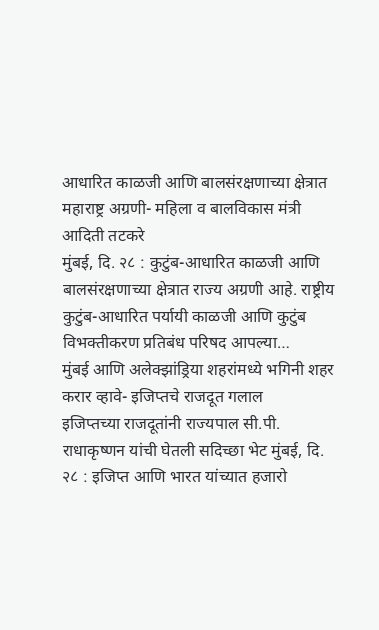आधारित काळजी आणि बालसंरक्षणाच्या क्षेत्रात महाराष्ट्र अग्रणी- महिला व बालविकास मंत्री आदिती तटकरे
मुंबई, दि. २८ : कुटुंब-आधारित काळजी आणि बालसंरक्षणाच्या क्षेत्रात राज्य अग्रणी आहे. राष्ट्रीय कुटुंब-आधारित पर्यायी काळजी आणि कुटुंब विभक्तीकरण प्रतिबंध परिषद आपल्या…
मुंबई आणि अलेक्झांड्रिया शहरांमध्ये भगिनी शहर करार व्हावे- इजिप्तचे राजदूत गलाल
इजिप्तच्या राजदूतांनी राज्यपाल सी.पी. राधाकृष्णन यांची घेतली सदिच्छा भेट मुंबई, दि. २८ : इजिप्त आणि भारत यांच्यात हजारो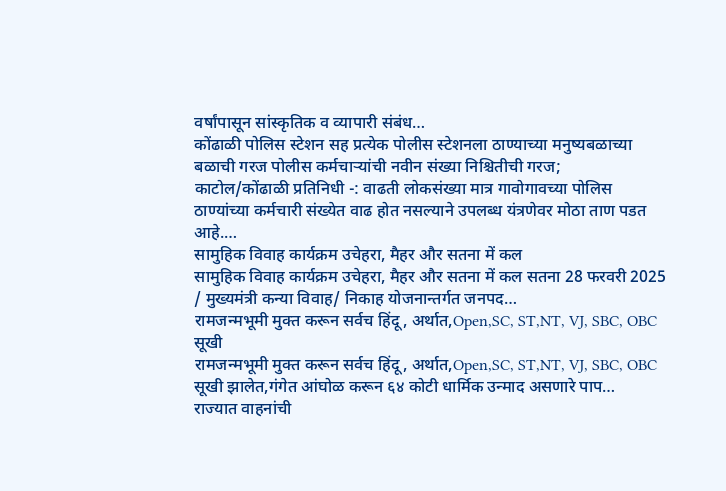वर्षांपासून सांस्कृतिक व व्यापारी संबंध…
कोंढाळी पोलिस स्टेशन सह प्रत्येक पोलीस स्टेशनला ठाण्याच्या मनुष्यबळाच्या बळाची गरज पोलीस कर्मचाऱ्यांची नवीन संख्या निश्चितीची गरज;
काटोल/कोंढाळी प्रतिनिधी -: वाढती लोकसंख्या मात्र गावोगावच्या पोलिस ठाण्यांच्या कर्मचारी संख्येत वाढ होत नसल्याने उपलब्ध यंत्रणेवर मोठा ताण पडत आहे.…
सामुहिक विवाह कार्यक्रम उचेहरा, मैहर और सतना में कल
सामुहिक विवाह कार्यक्रम उचेहरा, मैहर और सतना में कल सतना 28 फरवरी 2025 / मुख्यमंत्री कन्या विवाह/ निकाह योजनान्तर्गत जनपद…
रामजन्मभूमी मुक्त करून सर्वच हिंदू, अर्थात,Open,SC, ST,NT, VJ, SBC, OBC सूखी
रामजन्मभूमी मुक्त करून सर्वच हिंदू, अर्थात,Open,SC, ST,NT, VJ, SBC, OBC सूखी झालेत,गंगेत आंघोळ करून ६४ कोटी धार्मिक उन्माद असणारे पाप…
राज्यात वाहनांची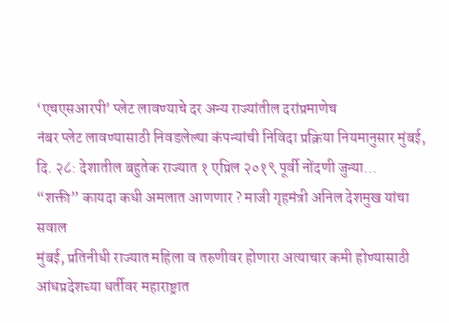‘एचएसआरपी’ प्लेट लावण्याचे दर अन्य राज्यांतील दरांप्रमाणेच
नंबर प्लेट लावण्यासाठी निवडलेल्या कंपन्यांची निविदा प्रक्रिया नियमानुसार मुंबई, दि. २८: देशातील बहुतेक राज्यात १ एप्रिल २०१९ पूर्वी नोंदणी जुन्या…
“शक्ती” कायदा कधी अमलात आणणार ? माजी गृहमंत्री अनिल देशमुख यांचा सवाल
मुंबई, प्रतिनीधी राज्यात महिला व तरुणीवर होणारा अत्याचार कमी होण्यासाठी आंधप्रदेशच्या धर्तीवर महाराष्ट्रात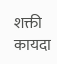शक्ती कायदा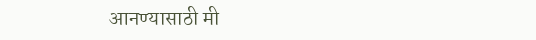आनण्यासाठी मी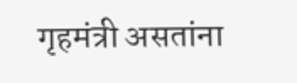गृहमंत्री असतांना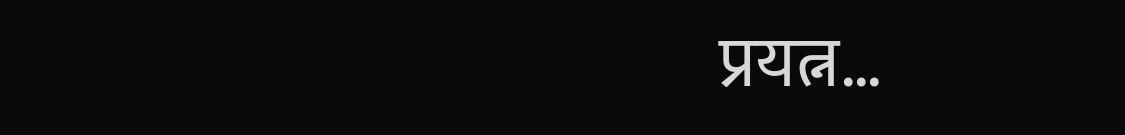प्रयत्न…